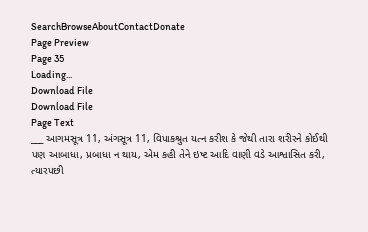SearchBrowseAboutContactDonate
Page Preview
Page 35
Loading...
Download File
Download File
Page Text
___ આગમસૂત્ર 11, અંગસૂત્ર 11, વિપાકશ્રુત યત્ન કરીશ કે જેથી તારા શરીરને કોઈથી પણ આબાધા, પ્રબાધા ન થાય, એમ કહી તેને ઇષ્ટ આદિ વાણી વડે આશ્વાસિત કરી, ત્યારપછી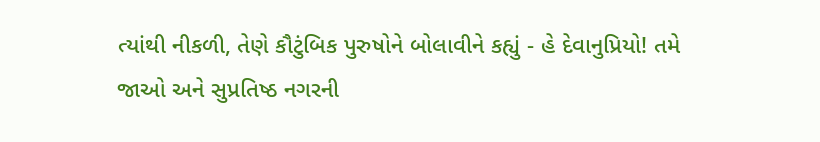ત્યાંથી નીકળી, તેણે કૌટુંબિક પુરુષોને બોલાવીને કહ્યું - હે દેવાનુપ્રિયો! તમે જાઓ અને સુપ્રતિષ્ઠ નગરની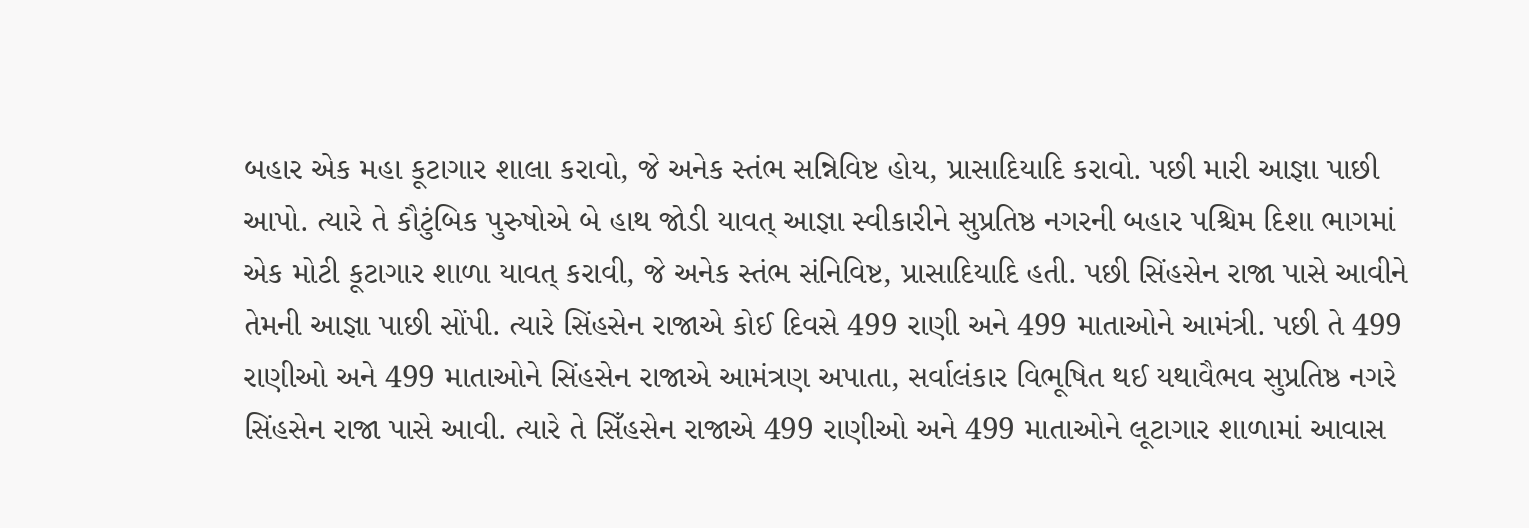બહાર એક મહા કૂટાગાર શાલા કરાવો, જે અનેક સ્તંભ સન્નિવિષ્ટ હોય, પ્રાસાદિયાદિ કરાવો. પછી મારી આજ્ઞા પાછી આપો. ત્યારે તે કૌટુંબિક પુરુષોએ બે હાથ જોડી યાવત્ આજ્ઞા સ્વીકારીને સુપ્રતિષ્ઠ નગરની બહાર પશ્ચિમ દિશા ભાગમાં એક મોટી કૂટાગાર શાળા યાવત્ કરાવી, જે અનેક સ્તંભ સંનિવિષ્ટ, પ્રાસાદિયાદિ હતી. પછી સિંહસેન રાજા પાસે આવીને તેમની આજ્ઞા પાછી સોંપી. ત્યારે સિંહસેન રાજાએ કોઈ દિવસે 499 રાણી અને 499 માતાઓને આમંત્રી. પછી તે 499 રાણીઓ અને 499 માતાઓને સિંહસેન રાજાએ આમંત્રણ અપાતા, સર્વાલંકાર વિભૂષિત થઈ યથાવૈભવ સુપ્રતિષ્ઠ નગરે સિંહસેન રાજા પાસે આવી. ત્યારે તે સિઁહસેન રાજાએ 499 રાણીઓ અને 499 માતાઓને લૂટાગાર શાળામાં આવાસ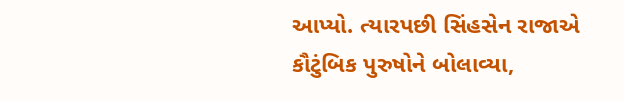આપ્યો. ત્યારપછી સિંહસેન રાજાએ કૌટુંબિક પુરુષોને બોલાવ્યા,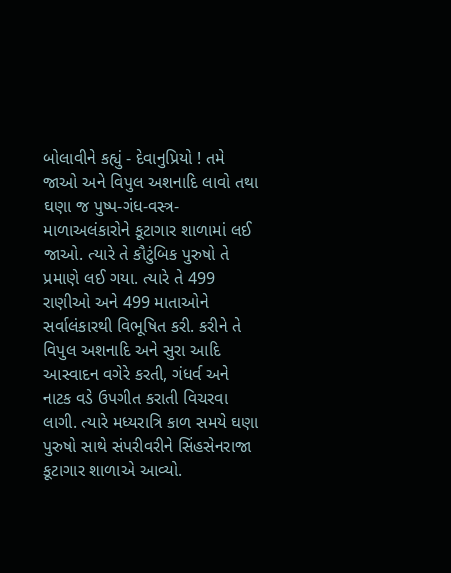બોલાવીને કહ્યું - દેવાનુપ્રિયો ! તમે જાઓ અને વિપુલ અશનાદિ લાવો તથા ઘણા જ પુષ્પ-ગંધ-વસ્ત્ર-માળાઅલંકારોને કૂટાગાર શાળામાં લઈ જાઓ. ત્યારે તે કૌટુંબિક પુરુષો તે પ્રમાણે લઈ ગયા. ત્યારે તે 499 રાણીઓ અને 499 માતાઓને સર્વાલંકારથી વિભૂષિત કરી. કરીને તે વિપુલ અશનાદિ અને સુરા આદિ આસ્વાદન વગેરે કરતી, ગંધર્વ અને નાટક વડે ઉપગીત કરાતી વિચરવા લાગી. ત્યારે મધ્યરાત્રિ કાળ સમયે ઘણા પુરુષો સાથે સંપરીવરીને સિંહસેનરાજા કૂટાગાર શાળાએ આવ્યો.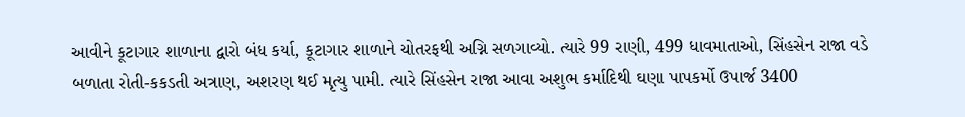આવીને કૂટાગાર શાળાના દ્વારો બંધ કર્યા, કૂટાગાર શાળાને ચોતરફથી અગ્નિ સળગાવ્યો. ત્યારે 99 રાણી, 499 ધાવમાતાઓ, સિંહસેન રાજા વડે બળાતા રોતી-કકડતી અત્રાણ, અશરણ થઈ મૃત્યુ પામી. ત્યારે સિંહસેન રાજા આવા અશુભ કર્માદિથી ઘણા પાપકર્મો ઉપાર્જ 3400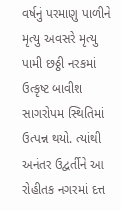વર્ષનું પરમાણુ પાળીને મૃત્યુ અવસરે મૃત્યુ પામી છઠ્ઠી નરકમાં ઉત્કૃષ્ટ બાવીશ સાગરોપમ સ્થિતિમાં ઉત્પન્ન થયો. ત્યાંથી અનંતર ઉદ્વર્તીને આ રોહીતક નગરમાં દત્ત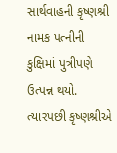સાર્થવાહની કૃષ્ણશ્રી નામક પત્નીની કુક્ષિમાં પુત્રીપણે ઉત્પન્ન થયો. ત્યારપછી કૃષ્ણશ્રીએ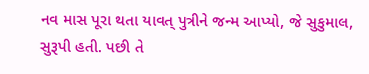નવ માસ પૂરા થતા યાવત્ પુત્રીને જન્મ આપ્યો, જે સુકુમાલ, સુરૂપી હતી. પછી તે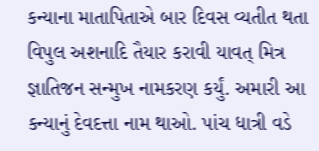કન્યાના માતાપિતાએ બાર દિવસ વ્યતીત થતા વિપુલ અશનાદિ તૈયાર કરાવી યાવત્ મિત્ર જ્ઞાતિજન સન્મુખ નામકરણ કર્યું. અમારી આ કન્યાનું દેવદત્તા નામ થાઓ. પાંચ ધાત્રી વડે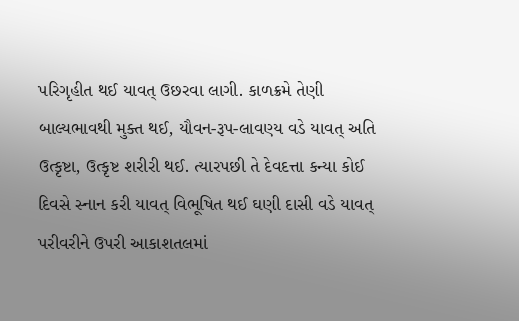પરિગૃહીત થઈ યાવત્ ઉછરવા લાગી. કાળક્રમે તેણી બાલ્યભાવથી મુક્ત થઈ, યૌવન-રૂપ-લાવણ્ય વડે યાવત્ અતિ ઉત્કૃષ્ટા, ઉત્કૃષ્ટ શરીરી થઈ. ત્યારપછી તે દેવદત્તા કન્યા કોઈ દિવસે સ્નાન કરી યાવત્ વિભૂષિત થઈ ઘણી દાસી વડે યાવત્ પરીવરીને ઉપરી આકાશતલમાં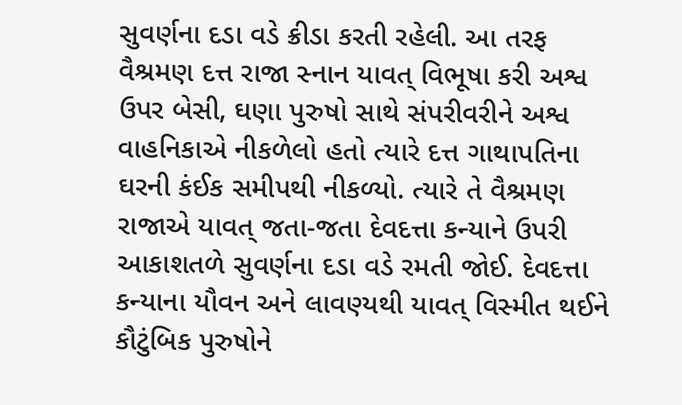સુવર્ણના દડા વડે ક્રીડા કરતી રહેલી. આ તરફ વૈશ્રમણ દત્ત રાજા સ્નાન યાવત્ વિભૂષા કરી અશ્વ ઉપર બેસી, ઘણા પુરુષો સાથે સંપરીવરીને અશ્વ વાહનિકાએ નીકળેલો હતો ત્યારે દત્ત ગાથાપતિના ઘરની કંઈક સમીપથી નીકળ્યો. ત્યારે તે વૈશ્રમણ રાજાએ યાવત્ જતા-જતા દેવદત્તા કન્યાને ઉપરી આકાશતળે સુવર્ણના દડા વડે રમતી જોઈ. દેવદત્તા કન્યાના યૌવન અને લાવણ્યથી યાવત્ વિસ્મીત થઈને કૌટુંબિક પુરુષોને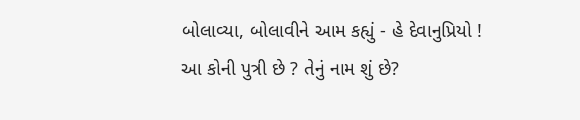બોલાવ્યા, બોલાવીને આમ કહ્યું - હે દેવાનુપ્રિયો ! આ કોની પુત્રી છે ? તેનું નામ શું છે?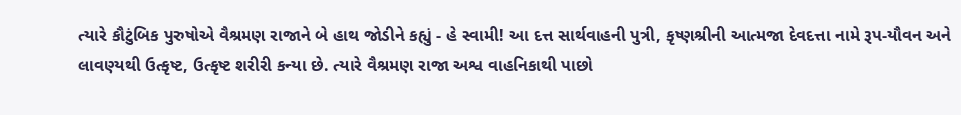ત્યારે કૌટુંબિક પુરુષોએ વૈશ્રમણ રાજાને બે હાથ જોડીને કહ્યું - હે સ્વામી! આ દત્ત સાર્થવાહની પુત્રી, કૃષ્ણશ્રીની આત્મજા દેવદત્તા નામે રૂપ-યૌવન અને લાવણ્યથી ઉત્કૃષ્ટ, ઉત્કૃષ્ટ શરીરી કન્યા છે. ત્યારે વૈશ્રમણ રાજા અશ્વ વાહનિકાથી પાછો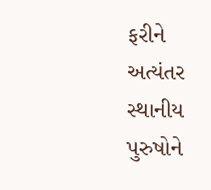ફરીને અત્યંતર સ્થાનીય પુરુષોને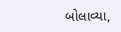બોલાવ્યા,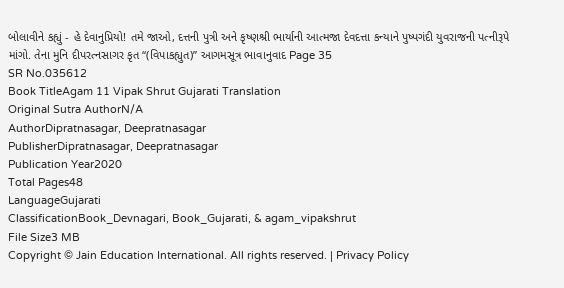બોલાવીને કહ્યું - હે દેવાનુપ્રિયો! તમે જાઓ, દત્તની પુત્રી અને કૃષ્ણશ્રી ભાર્યાની આત્મજા દેવદત્તા કન્યાને પુષ્પગંદી યુવરાજની પત્નીરૂપે માંગો. તેના મુનિ દીપરત્નસાગર કૃત “(વિપાકહ્યુત)” આગમસૂત્ર ભાવાનુવાદ Page 35
SR No.035612
Book TitleAgam 11 Vipak Shrut Gujarati Translation
Original Sutra AuthorN/A
AuthorDipratnasagar, Deepratnasagar
PublisherDipratnasagar, Deepratnasagar
Publication Year2020
Total Pages48
LanguageGujarati
ClassificationBook_Devnagari, Book_Gujarati, & agam_vipakshrut
File Size3 MB
Copyright © Jain Education International. All rights reserved. | Privacy Policy